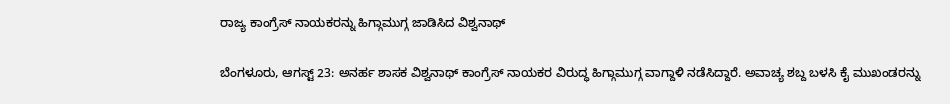ರಾಜ್ಯ ಕಾಂಗ್ರೆಸ್ ನಾಯಕರನ್ನು ಹಿಗ್ಗಾಮುಗ್ಗ ಜಾಡಿಸಿದ ವಿಶ್ವನಾಥ್

ಬೆಂಗಳೂರು, ಆಗಸ್ಟ್ 23: ಅನರ್ಹ ಶಾಸಕ ವಿಶ್ವನಾಥ್ ಕಾಂಗ್ರೆಸ್ ನಾಯಕರ ವಿರುದ್ಧ ಹಿಗ್ಗಾಮುಗ್ಗ ವಾಗ್ದಾಳಿ ನಡೆಸಿದ್ದಾರೆ. ಅವಾಚ್ಯ ಶಬ್ದ ಬಳಸಿ ಕೈ ಮುಖಂಡರನ್ನು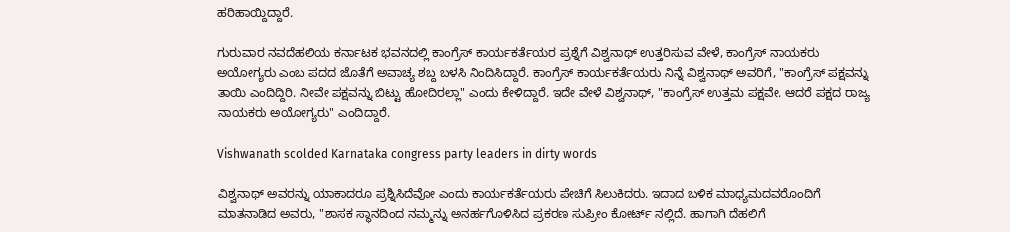ಹರಿಹಾಯ್ದಿದ್ದಾರೆ.

ಗುರುವಾರ ನವದೆಹಲಿಯ ಕರ್ನಾಟಕ ಭವನದಲ್ಲಿ ಕಾಂಗ್ರೆಸ್ ಕಾರ್ಯಕರ್ತೆಯರ ಪ್ರಶ್ನೆಗೆ ವಿಶ್ವನಾಥ್ ಉತ್ತರಿಸುವ ವೇಳೆ, ಕಾಂಗ್ರೆಸ್ ನಾಯಕರು ಅಯೋಗ್ಯರು ಎಂಬ ಪದದ ಜೊತೆಗೆ ಅವಾಚ್ಯ ಶಬ್ದ ಬಳಸಿ ನಿಂದಿಸಿದ್ದಾರೆ. ಕಾಂಗ್ರೆಸ್ ಕಾರ್ಯಕರ್ತೆಯರು ನಿನ್ನೆ ವಿಶ್ವನಾಥ್ ಅವರಿಗೆ, "ಕಾಂಗ್ರೆಸ್ ಪಕ್ಷವನ್ನು ತಾಯಿ ಎಂದಿದ್ದಿರಿ. ನೀವೇ ಪಕ್ಷವನ್ನು ಬಿಟ್ಟು ಹೋದಿರಲ್ಲಾ" ಎಂದು ಕೇಳಿದ್ದಾರೆ. ಇದೇ ವೇಳೆ ವಿಶ್ವನಾಥ್, "ಕಾಂಗ್ರೆಸ್ ಉತ್ತಮ ಪಕ್ಷವೇ. ಆದರೆ ಪಕ್ಷದ ರಾಜ್ಯ ನಾಯಕರು ಅಯೋಗ್ಯರು" ಎಂದಿದ್ದಾರೆ.

Vishwanath scolded Karnataka congress party leaders in dirty words

ವಿಶ್ವನಾಥ್ ಅವರನ್ನು ಯಾಕಾದರೂ ಪ್ರಶ್ನಿಸಿದೆವೋ ಎಂದು ಕಾರ್ಯಕರ್ತೆಯರು ಪೇಚಿಗೆ ಸಿಲುಕಿದರು. ಇದಾದ ಬಳಿಕ ಮಾಧ್ಯಮದವರೊಂದಿಗೆ ಮಾತನಾಡಿದ ಅವರು, "ಶಾಸಕ ಸ್ಥಾನದಿಂದ ನಮ್ಮನ್ನು ಅನರ್ಹಗೊಳಿಸಿದ ಪ್ರಕರಣ ಸುಪ್ರೀಂ ಕೋರ್ಟ್ ನಲ್ಲಿದೆ. ಹಾಗಾಗಿ ದೆಹಲಿಗೆ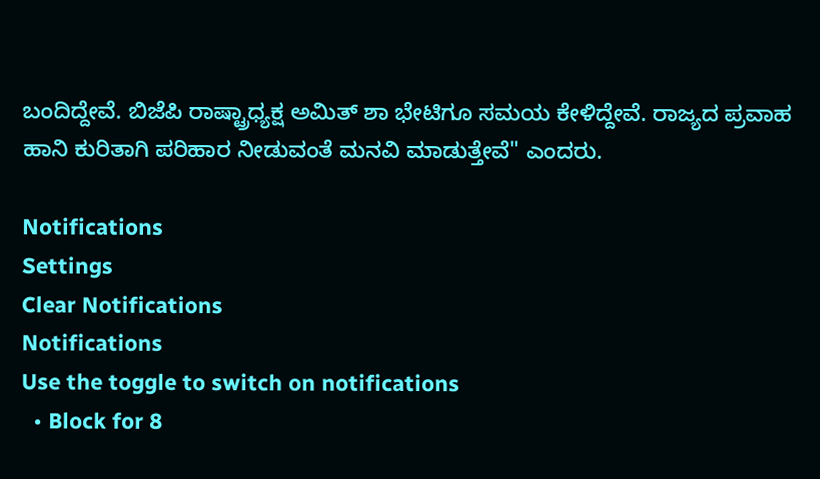ಬಂದಿದ್ದೇವೆ. ಬಿಜೆಪಿ ರಾಷ್ಟ್ರಾಧ್ಯಕ್ಷ ಅಮಿತ್ ಶಾ ಭೇಟಿಗೂ ಸಮಯ ಕೇಳಿದ್ದೇವೆ. ರಾಜ್ಯದ ಪ್ರವಾಹ ಹಾನಿ ಕುರಿತಾಗಿ ಪರಿಹಾರ ನೀಡುವಂತೆ ಮನವಿ ಮಾಡುತ್ತೇವೆ" ಎಂದರು.

Notifications
Settings
Clear Notifications
Notifications
Use the toggle to switch on notifications
  • Block for 8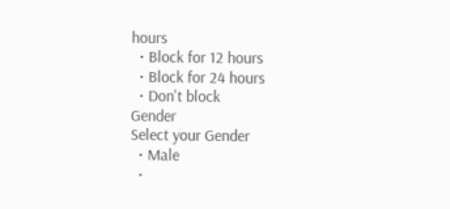hours
  • Block for 12 hours
  • Block for 24 hours
  • Don't block
Gender
Select your Gender
  • Male
  •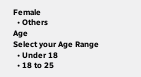Female
  • Others
Age
Select your Age Range
  • Under 18
  • 18 to 25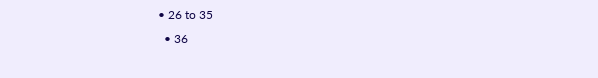• 26 to 35
  • 36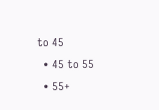to 45
  • 45 to 55
  • 55+